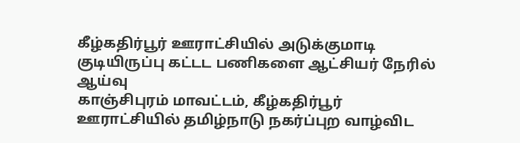கீழ்கதிர்பூர் ஊராட்சியில் அடுக்குமாடி குடியிருப்பு கட்டட பணிகளை ஆட்சியர் நேரில் ஆய்வு
காஞ்சிபுரம் மாவட்டம், கீழ்கதிர்பூர் ஊராட்சியில் தமிழ்நாடு நகர்ப்புற வாழ்விட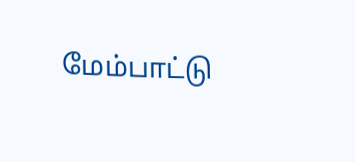மேம்பாட்டு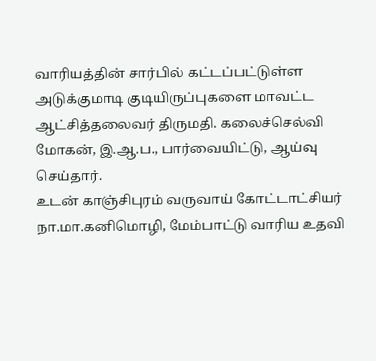வாரியத்தின் சார்பில் கட்டப்பட்டுள்ள அடுக்குமாடி குடியிருப்புகளை மாவட்ட ஆட்சித்தலைவர் திருமதி. கலைச்செல்வி மோகன், இ.ஆ.ப., பார்வையிட்டு, ஆய்வு செய்தார்.
உடன் காஞ்சிபுரம் வருவாய் கோட்டாட்சியர் நா.மா.கனிமொழி, மேம்பாட்டு வாரிய உதவி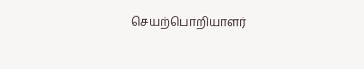செயற்பொறியாளர்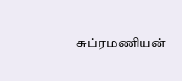சுப்ரமணியன்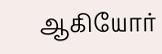ஆகியோர்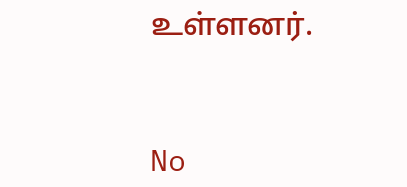உள்ளனர்.



No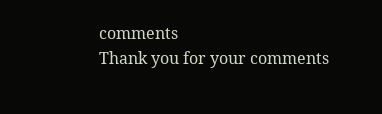comments
Thank you for your comments